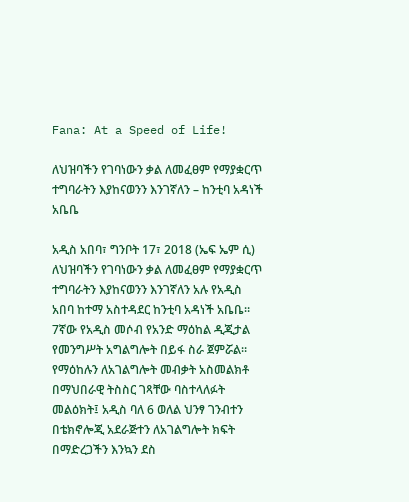Fana: At a Speed of Life!

ለህዝባችን የገባነውን ቃል ለመፈፀም የማያቋርጥ ተግባራትን እያከናወንን እንገኛለን – ከንቲባ አዳነች አቤቤ

አዲስ አበባ፣ ግንቦት 17፣ 2018 (ኤፍ ኤም ሲ) ለህዝባችን የገባነውን ቃል ለመፈፀም የማያቋርጥ ተግባራትን እያከናወንን እንገኛለን አሉ የአዲስ አበባ ከተማ አስተዳደር ከንቲባ አዳነች አቤቤ።
7ኛው የአዲስ መሶብ የአንድ ማዕከል ዲጂታል የመንግሥት አግልግሎት በይፋ ስራ ጀምሯል።
የማዕከሉን ለአገልግሎት መብቃት አስመልክቶ በማህበራዊ ትስስር ገጻቸው ባስተላለፉት መልዕክት፤ አዲስ ባለ 6 ወለል ህንፃ ገንብተን በቴክኖሎጂ አደራጅተን ለአገልግሎት ክፍት በማድረጋችን እንኳን ደስ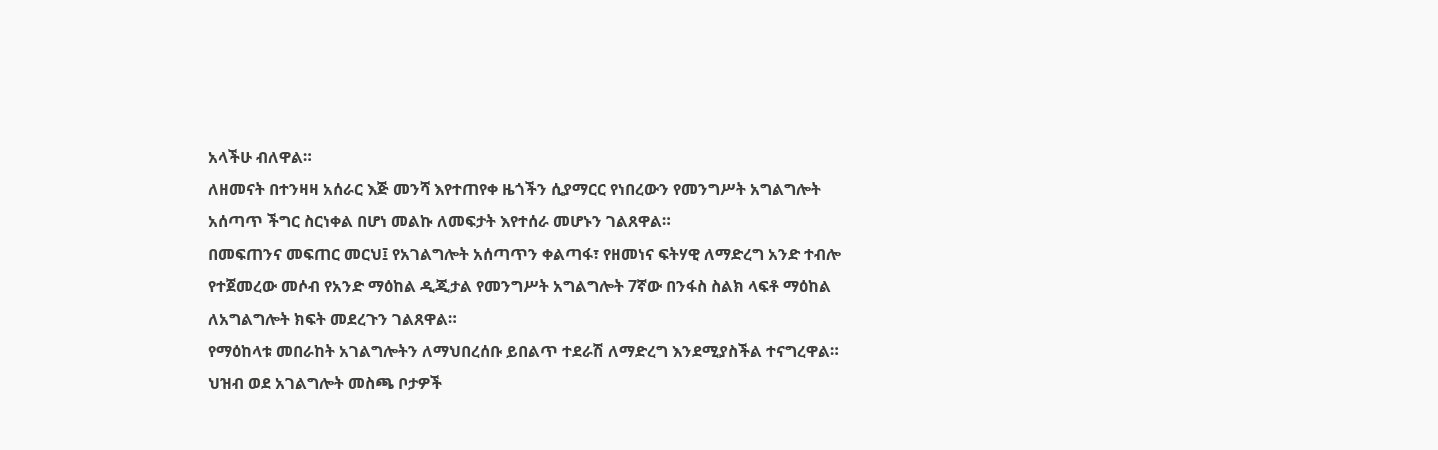አላችሁ ብለዋል።
ለዘመናት በተንዛዛ አሰራር እጅ መንሻ እየተጠየቀ ዜጎችን ሲያማርር የነበረውን የመንግሥት አግልግሎት አሰጣጥ ችግር ስርነቀል በሆነ መልኩ ለመፍታት እየተሰራ መሆኑን ገልጸዋል።
በመፍጠንና መፍጠር መርህ፤ የአገልግሎት አሰጣጥን ቀልጣፋ፣ የዘመነና ፍትሃዊ ለማድረግ አንድ ተብሎ የተጀመረው መሶብ የአንድ ማዕከል ዲጂታል የመንግሥት አግልግሎት 7ኛው በንፋስ ስልክ ላፍቶ ማዕከል ለአግልግሎት ክፍት መደረጉን ገልጸዋል።
የማዕከላቱ መበራከት አገልግሎትን ለማህበረሰቡ ይበልጥ ተደራሽ ለማድረግ እንደሚያስችል ተናግረዋል።
ህዝብ ወደ አገልግሎት መስጫ ቦታዎች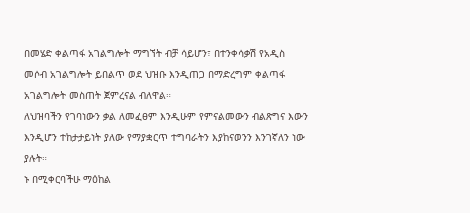በመሄድ ቀልጣፋ አገልግሎት ማግኘት ብቻ ሳይሆን፣ በተንቀሳቃሽ የአዲስ መሶብ አገልግሎት ይበልጥ ወደ ህዝቡ እንዲጠጋ በማድረግም ቀልጣፋ አገልግሎት መስጠት ጀምረናል ብለዋል።
ለህዝባችን የገባነውን ቃል ለመፈፀም እንዲሁም የምናልመውን ብልጽግና እውን እንዲሆን ተከታታይነት ያለው የማያቋርጥ ተግባራትን እያከናወንን እንገኛለን ነው ያሉት።
ኑ በሚቀርባችሁ ማዕከል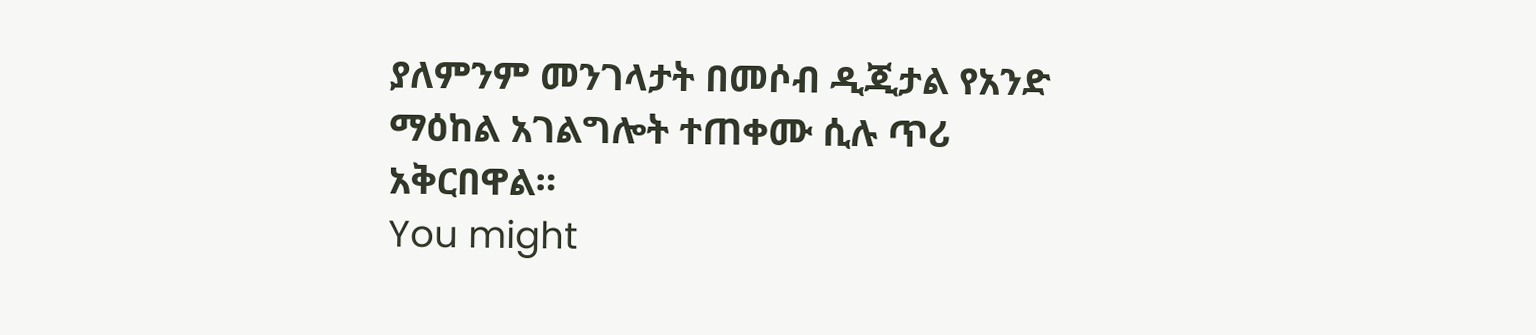ያለምንም መንገላታት በመሶብ ዲጂታል የአንድ ማዕከል አገልግሎት ተጠቀሙ ሲሉ ጥሪ አቅርበዋል።
You might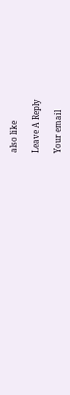also like

Leave A Reply

Your email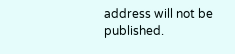address will not be published.